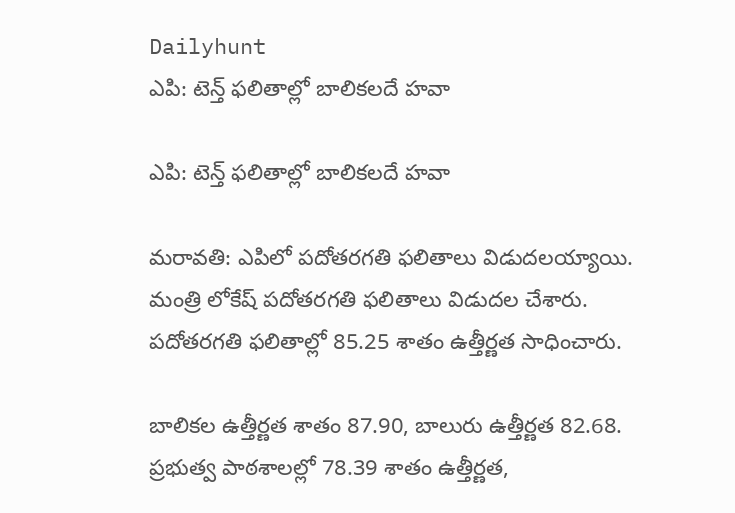Dailyhunt
ఎపి: టెన్త్ ఫలితాల్లో బాలికలదే హవా

ఎపి: టెన్త్ ఫలితాల్లో బాలికలదే హవా

మరావతి: ఎపిలో పదోతరగతి ఫలితాలు విడుదలయ్యాయి. మంత్రి లోకేష్ పదోతరగతి ఫలితాలు విడుదల చేశారు. పదోతరగతి ఫలితాల్లో 85.25 శాతం ఉత్తీర్ణత సాధించారు.

బాలికల ఉత్తీర్ణత శాతం 87.90, బాలురు ఉత్తీర్ణత 82.68. ప్రభుత్వ పాఠశాలల్లో 78.39 శాతం ఉత్తీర్ణత,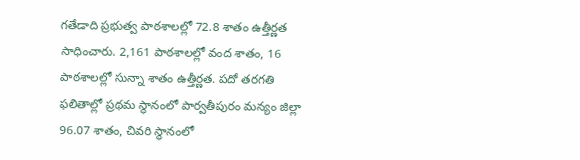గతేడాది ప్రభుత్వ పాఠశాలల్లో 72.8 శాతం ఉత్తీర్ణత సాధించారు. 2,161 పాఠశాలల్లో వంద శాతం, 16 పాఠశాలల్లో సున్నా శాతం ఉత్తీర్ణత. పదో తరగతి ఫలితాల్లో ప్రథమ స్థానంలో పార్వతీపురం మన్యం జిల్లా 96.07 శాతం, చివరి స్థానంలో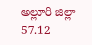అల్లూరి జిల్లా 57.12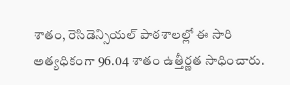శాతం, రెసిడెన్సియల్ పాఠశాలల్లో ఈ సారి అత్యధికంగా 96.04 శాతం ఉత్తీర్ణత సాధించారు.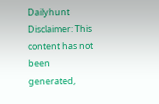Dailyhunt
Disclaimer: This content has not been generated,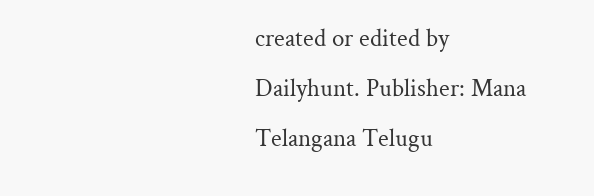created or edited by Dailyhunt. Publisher: Mana Telangana Telugu